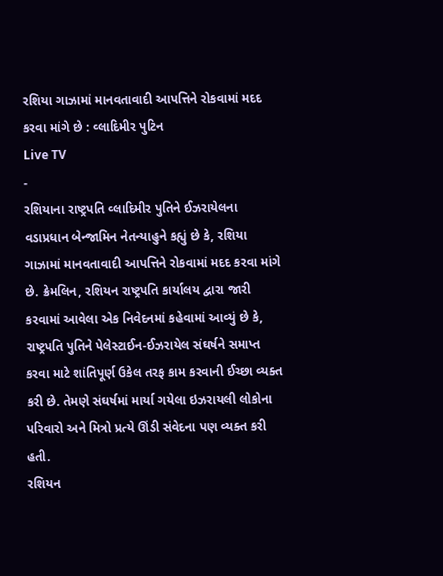રશિયા ગાઝામાં માનવતાવાદી આપત્તિને રોકવામાં મદદ કરવા માંગે છે : વ્લાદિમીર પુટિન
Live TV
-
રશિયાના રાષ્ટ્રપતિ વ્લાદિમીર પુતિને ઈઝરાયેલના વડાપ્રધાન બેન્જામિન નેતન્યાહુને કહ્યું છે કે, રશિયા ગાઝામાં માનવતાવાદી આપત્તિને રોકવામાં મદદ કરવા માંગે છે. ક્રેમલિન, રશિયન રાષ્ટ્રપતિ કાર્યાલય દ્વારા જારી કરવામાં આવેલા એક નિવેદનમાં કહેવામાં આવ્યું છે કે, રાષ્ટ્રપતિ પુતિને પેલેસ્ટાઈન-ઈઝરાયેલ સંઘર્ષને સમાપ્ત કરવા માટે શાંતિપૂર્ણ ઉકેલ તરફ કામ કરવાની ઈચ્છા વ્યક્ત કરી છે. તેમણે સંઘર્ષમાં માર્યા ગયેલા ઇઝરાયલી લોકોના પરિવારો અને મિત્રો પ્રત્યે ઊંડી સંવેદના પણ વ્યક્ત કરી હતી.
રશિયન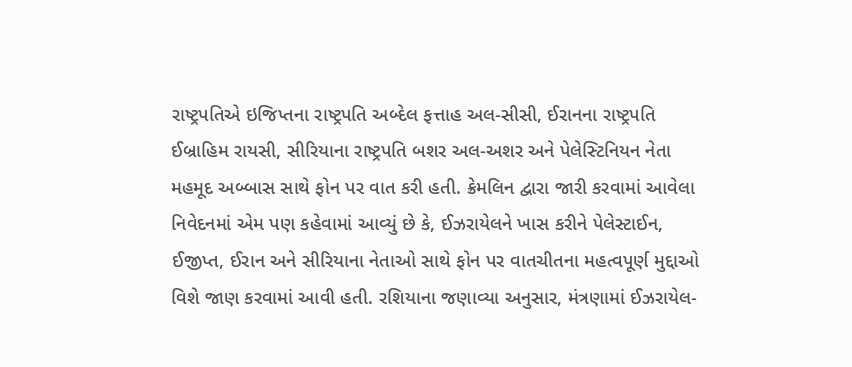રાષ્ટ્રપતિએ ઇજિપ્તના રાષ્ટ્રપતિ અબ્દેલ ફત્તાહ અલ-સીસી, ઈરાનના રાષ્ટ્રપતિ ઈબ્રાહિમ રાયસી, સીરિયાના રાષ્ટ્રપતિ બશર અલ-અશર અને પેલેસ્ટિનિયન નેતા મહમૂદ અબ્બાસ સાથે ફોન પર વાત કરી હતી. ક્રેમલિન દ્વારા જારી કરવામાં આવેલા નિવેદનમાં એમ પણ કહેવામાં આવ્યું છે કે, ઈઝરાયેલને ખાસ કરીને પેલેસ્ટાઈન, ઈજીપ્ત, ઈરાન અને સીરિયાના નેતાઓ સાથે ફોન પર વાતચીતના મહત્વપૂર્ણ મુદ્દાઓ વિશે જાણ કરવામાં આવી હતી. રશિયાના જણાવ્યા અનુસાર, મંત્રણામાં ઈઝરાયેલ-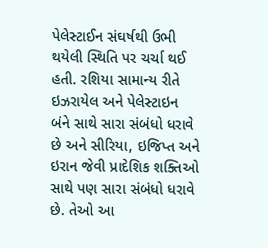પેલેસ્ટાઈન સંઘર્ષથી ઉભી થયેલી સ્થિતિ પર ચર્ચા થઈ હતી. રશિયા સામાન્ય રીતે ઇઝરાયેલ અને પેલેસ્ટાઇન બંને સાથે સારા સંબંધો ધરાવે છે અને સીરિયા, ઇજિપ્ત અને ઇરાન જેવી પ્રાદેશિક શક્તિઓ સાથે પણ સારા સંબંધો ધરાવે છે. તેઓ આ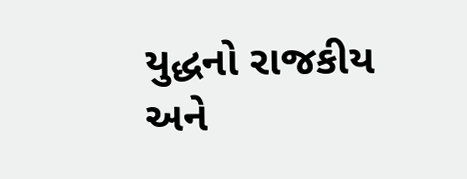યુદ્ધનો રાજકીય અને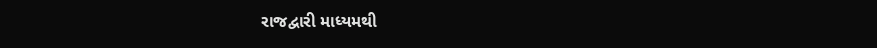રાજદ્વારી માધ્યમથી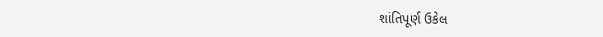શાંતિપૂર્ણ ઉકેલ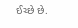ઈચ્છે છે.